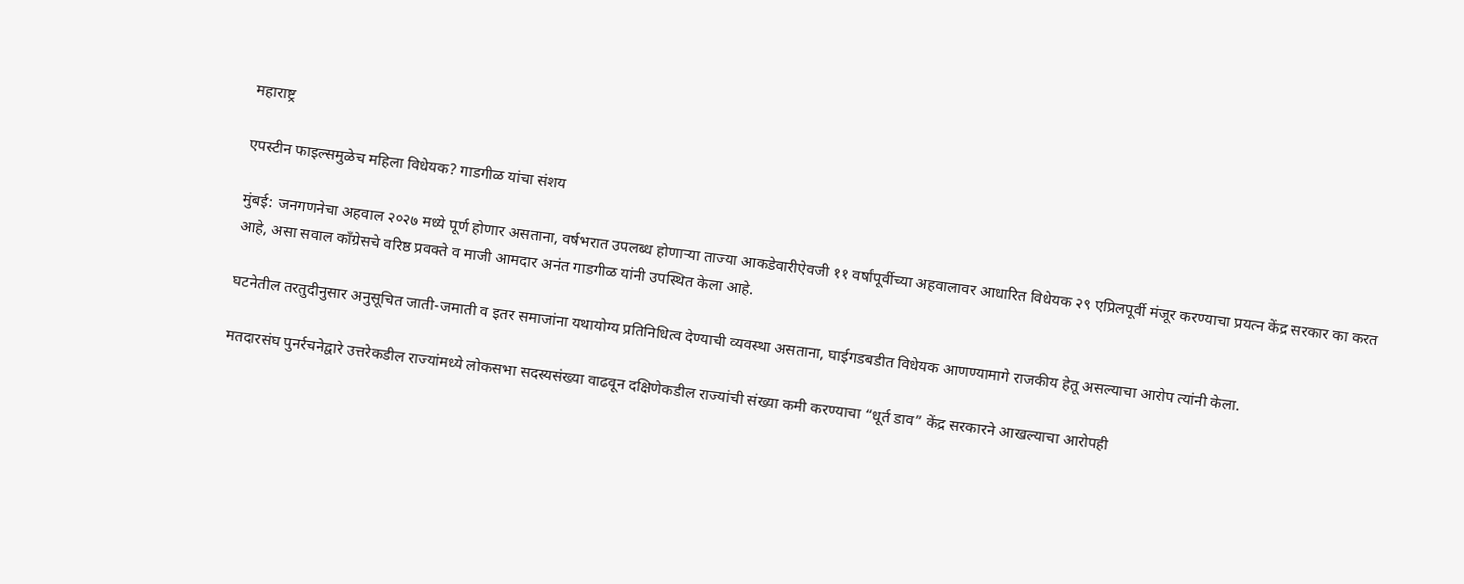महाराष्ट्र

एपस्टीन फाइल्समुळेच महिला विधेयक? गाडगीळ यांचा संशय

मुंबई: जनगणनेचा अहवाल २०२७ मध्ये पूर्ण होणार असताना, वर्षभरात उपलब्ध होणाऱ्या ताज्या आकडेवारीऐवजी ११ वर्षांपूर्वीच्या अहवालावर आधारित विधेयक २९ एप्रिलपूर्वी मंजूर करण्याचा प्रयत्न केंद्र सरकार का करत आहे, असा सवाल काँग्रेसचे वरिष्ठ प्रवक्ते व माजी आमदार अनंत गाडगीळ यांनी उपस्थित केला आहे.

घटनेतील तरतुदीनुसार अनुसूचित जाती-जमाती व इतर समाजांना यथायोग्य प्रतिनिधित्व देण्याची व्यवस्था असताना, घाईगडबडीत विधेयक आणण्यामागे राजकीय हेतू असल्याचा आरोप त्यांनी केला.

मतदारसंघ पुनर्रचनेद्वारे उत्तरेकडील राज्यांमध्ये लोकसभा सदस्यसंख्या वाढवून दक्षिणेकडील राज्यांची संख्या कमी करण्याचा “धूर्त डाव” केंद्र सरकारने आखल्याचा आरोपही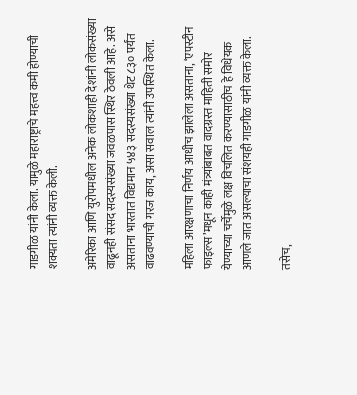गाडगीळ यांनी केला. यामुळे महाराष्ट्राचे महत्त्व कमी होण्याची शक्यता त्यांनी व्यक्त केली.

अमेरिका आणि युरोपमधील अनेक लोकशाही देशांनी लोकसंख्या वाढूनही संसद सदस्यसंख्या जवळपास स्थिर ठेवली आहे. असे असताना भारतात विद्यमान ५४३ सदस्यसंख्या थेट ८३० पर्यंत वाढवण्याची गरज काय, असा सवाल त्यांनी उपस्थित केला.

महिला आरक्षणाचा निर्णय आधीच झालेला असताना, ‘एपस्टीन फाइल्स’मधून काही मंत्र्यांबाबत वादग्रस्त माहिती समोर येण्याच्या चर्चेमुळे लक्ष विचलित करण्यासाठीच हे विधेयक आणले जात असल्याचा संशयही गाडगीळ यांनी व्यक्त केला.

तसेच,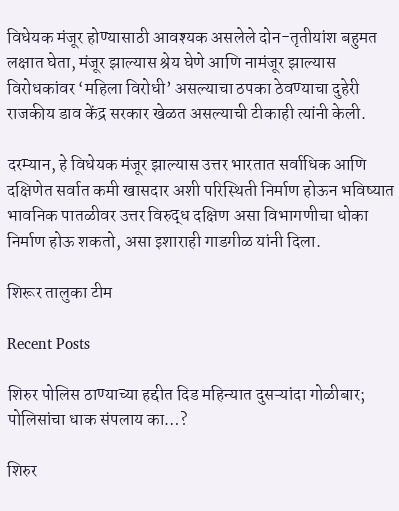विधेयक मंजूर होण्यासाठी आवश्यक असलेले दोन-तृतीयांश बहुमत लक्षात घेता, मंजूर झाल्यास श्रेय घेणे आणि नामंजूर झाल्यास विरोधकांवर ‘महिला विरोधी’ असल्याचा ठपका ठेवण्याचा दुहेरी राजकीय डाव केंद्र सरकार खेळत असल्याची टीकाही त्यांनी केली.

दरम्यान, हे विधेयक मंजूर झाल्यास उत्तर भारतात सर्वाधिक आणि दक्षिणेत सर्वात कमी खासदार अशी परिस्थिती निर्माण होऊन भविष्यात भावनिक पातळीवर उत्तर विरुद्ध दक्षिण असा विभागणीचा धोका निर्माण होऊ शकतो, असा इशाराही गाडगीळ यांनी दिला.

शिरूर तालुका टीम

Recent Posts

शिरुर पोलिस ठाण्याच्या हद्दीत दिड महिन्यात दुसऱ्यांदा गोळीबार; पोलिसांचा धाक संपलाय का…?

शिरुर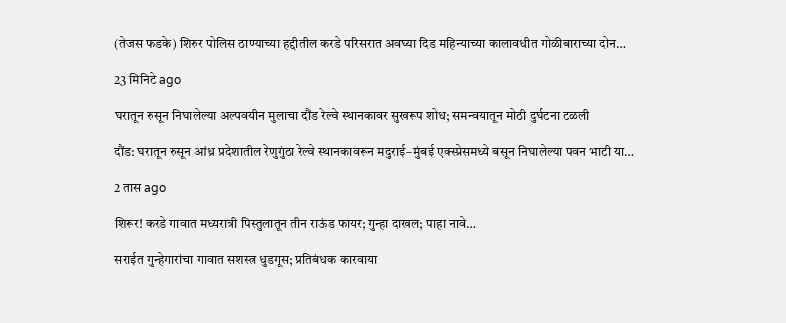(तेजस फडके) शिरुर पोलिस ठाण्याच्या हद्दीतील करडे परिसरात अवघ्या दिड महिन्याच्या कालावधीत गोळीबाराच्या दोन…

23 मिनिटे ago

घरातून रुसून निघालेल्या अल्पवयीन मुलाचा दौंड रेल्वे स्थानकावर सुखरूप शोध; समन्वयातून मोठी दुर्घटना टळली

दौंड: घरातून रुसून आंध्र प्रदेशातील रेणुगुंठा रेल्वे स्थानकावरून मदुराई–मुंबई एक्स्प्रेसमध्ये बसून निघालेल्या पवन भाटी या…

2 तास ago

शिरूर! करडे गावात मध्यरात्री पिस्तुलातून तीन राऊंड फायर; गुन्हा दाखल; पाहा नावे…

सराईत गुन्हेगारांचा गावात सशस्त्र धुडगूस; प्रतिबंधक कारवाया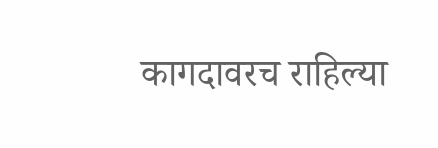कागदावरच राहिल्या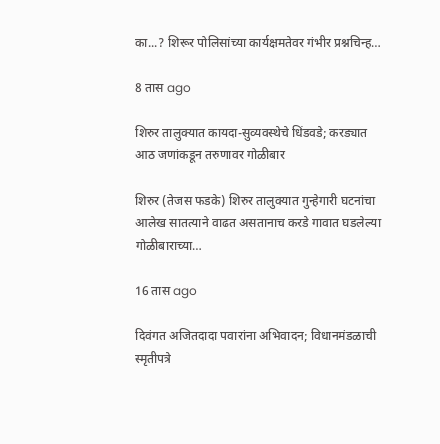का...? शिरूर पोलिसांच्या कार्यक्षमतेवर गंभीर प्रश्नचिन्ह…

8 तास ago

शिरुर तालुक्यात कायदा-सुव्यवस्थेचे धिंडवडे; करड्यात आठ जणांकडून तरुणावर गोळीबार

शिरुर (तेजस फडके) शिरुर तालुक्यात गुन्हेगारी घटनांचा आलेख सातत्याने वाढत असतानाच करडे गावात घडलेल्या गोळीबाराच्या…

16 तास ago

दिवंगत अजितदादा पवारांना अभिवादन; विधानमंडळाची स्मृतीपत्रे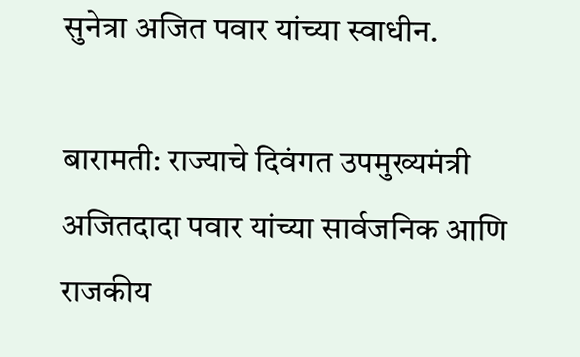सुनेत्रा अजित पवार यांच्या स्वाधीन.

बारामती: राज्याचे दिवंगत उपमुख्यमंत्री अजितदादा पवार यांच्या सार्वजनिक आणि राजकीय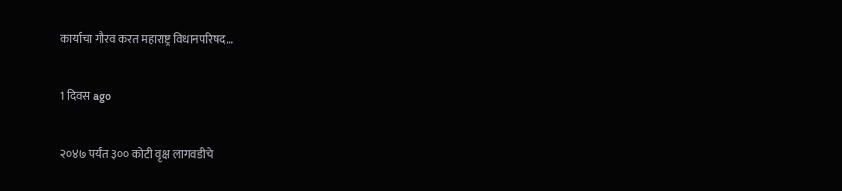कार्याचा गौरव करत महाराष्ट्र विधानपरिषद…

1 दिवस ago

२०४७ पर्यंत ३०० कोटी वृक्ष लागवडीचे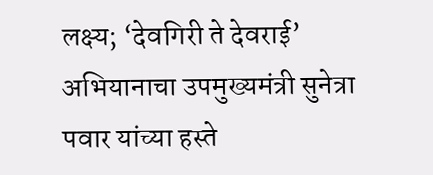लक्ष्य; ‘देवगिरी ते देवराई’ अभियानाचा उपमुख्यमंत्री सुनेत्रा पवार यांच्या हस्ते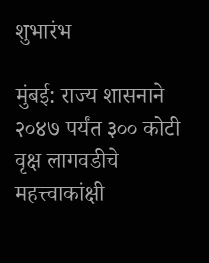शुभारंभ

मुंबई: राज्य शासनाने २०४७ पर्यंत ३०० कोटी वृक्ष लागवडीचे महत्त्वाकांक्षी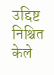उद्दिष्ट निश्चित केले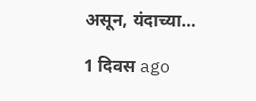असून, यंदाच्या…

1 दिवस ago